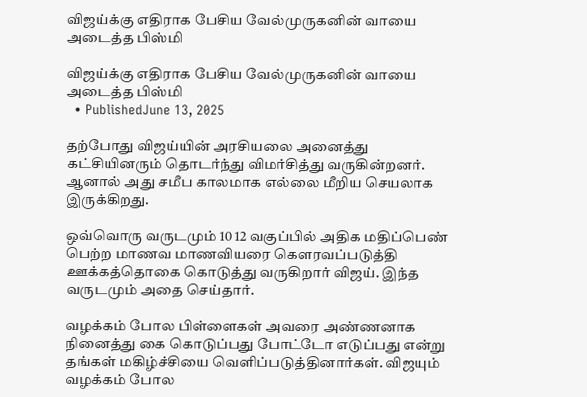விஜய்க்கு எதிராக பேசிய வேல்முருகனின் வாயை அடைத்த பிஸ்மி

விஜய்க்கு எதிராக பேசிய வேல்முருகனின் வாயை அடைத்த பிஸ்மி
  • PublishedJune 13, 2025

தற்போது விஜய்யின் அரசியலை அனைத்து கட்சியினரும் தொடர்ந்து விமர்சித்து வருகின்றனர். ஆனால் அது சமீப காலமாக எல்லை மீறிய செயலாக இருக்கிறது.

ஒவ்வொரு வருடமும் 10 12 வகுப்பில் அதிக மதிப்பெண் பெற்ற மாணவ மாணவியரை கௌரவப்படுத்தி ஊக்கத்தொகை கொடுத்து வருகிறார் விஜய். இந்த வருடமும் அதை செய்தார்.

வழக்கம் போல பிள்ளைகள் அவரை அண்ணனாக நினைத்து கை கொடுப்பது போட்டோ எடுப்பது என்று தங்கள் மகிழ்ச்சியை வெளிப்படுத்தினார்கள். விஜயும் வழக்கம் போல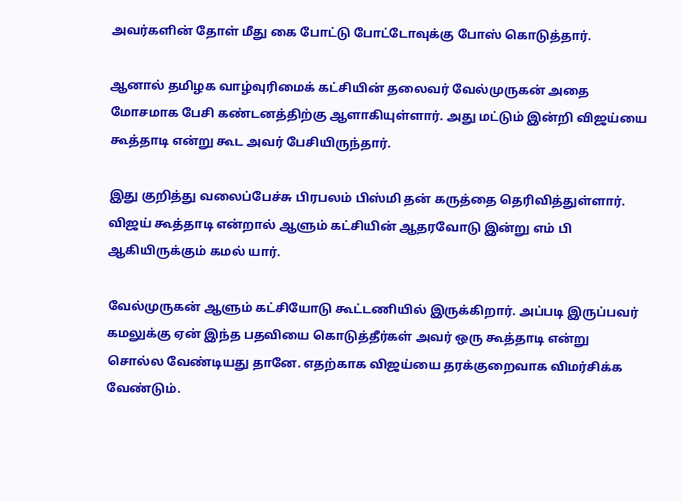அவர்களின் தோள் மீது கை போட்டு போட்டோவுக்கு போஸ் கொடுத்தார்.

ஆனால் தமிழக வாழ்வுரிமைக் கட்சியின் தலைவர் வேல்முருகன் அதை மோசமாக பேசி கண்டனத்திற்கு ஆளாகியுள்ளார். அது மட்டும் இன்றி விஜய்யை கூத்தாடி என்று கூட அவர் பேசியிருந்தார்.

இது குறித்து வலைப்பேச்சு பிரபலம் பிஸ்மி தன் கருத்தை தெரிவித்துள்ளார். விஜய் கூத்தாடி என்றால் ஆளும் கட்சியின் ஆதரவோடு இன்று எம் பி ஆகியிருக்கும் கமல் யார்.

வேல்முருகன் ஆளும் கட்சியோடு கூட்டணியில் இருக்கிறார். அப்படி இருப்பவர் கமலுக்கு ஏன் இந்த பதவியை கொடுத்தீர்கள் அவர் ஒரு கூத்தாடி என்று சொல்ல வேண்டியது தானே. எதற்காக விஜய்யை தரக்குறைவாக விமர்சிக்க வேண்டும்.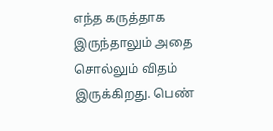எந்த கருத்தாக இருந்தாலும் அதை சொல்லும் விதம் இருக்கிறது. பெண்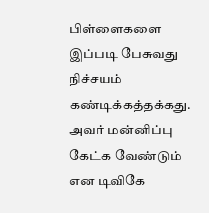பிள்ளைகளை இப்படி பேசுவது நிச்சயம் கண்டிக்கத்தக்கது. அவர் மன்னிப்பு கேட்க வேண்டும் என டிவிகே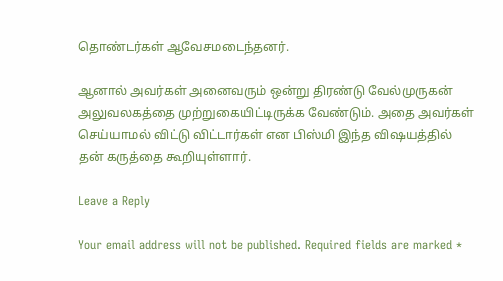தொண்டர்கள் ஆவேசமடைந்தனர்.

ஆனால் அவர்கள் அனைவரும் ஒன்று திரண்டு வேல்முருகன் அலுவலகத்தை முற்றுகையிட்டிருக்க வேண்டும். அதை அவர்கள் செய்யாமல் விட்டு விட்டார்கள் என பிஸ்மி இந்த விஷயத்தில் தன் கருத்தை கூறியுள்ளார்.

Leave a Reply

Your email address will not be published. Required fields are marked *